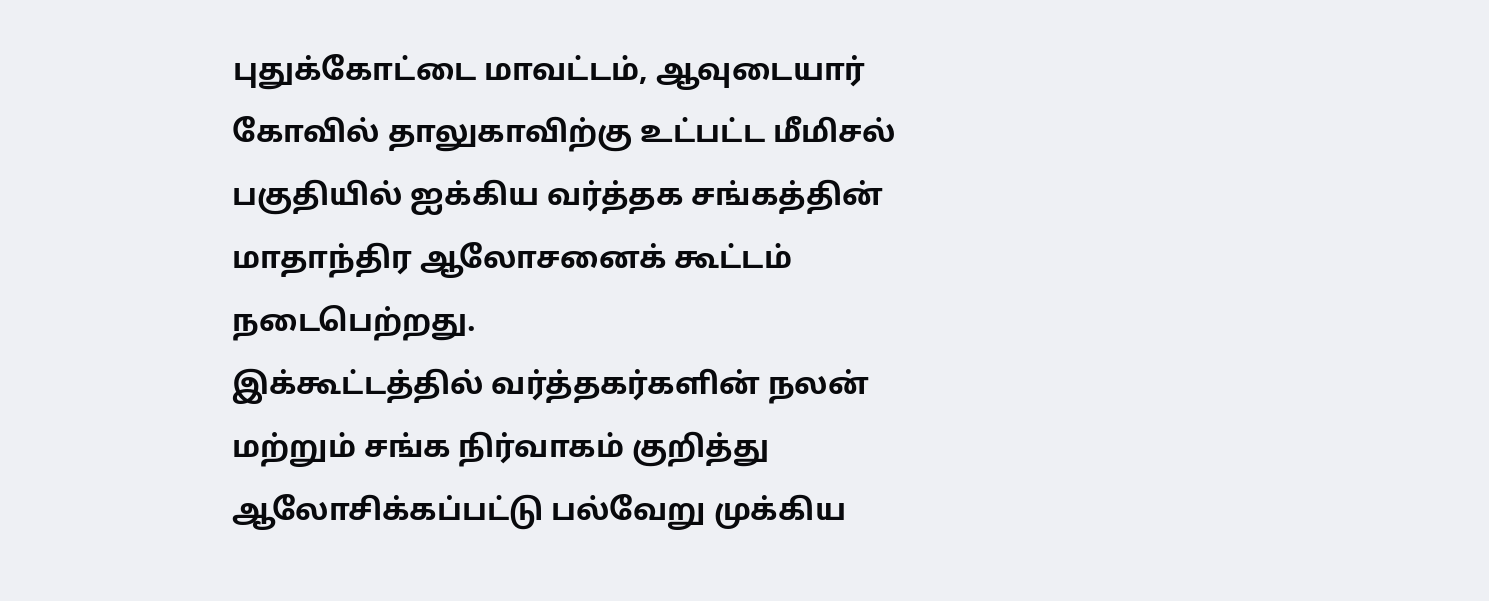புதுக்கோட்டை மாவட்டம், ஆவுடையார் கோவில் தாலுகாவிற்கு உட்பட்ட மீமிசல் பகுதியில் ஐக்கிய வர்த்தக சங்கத்தின் மாதாந்திர ஆலோசனைக் கூட்டம் நடைபெற்றது.
இக்கூட்டத்தில் வர்த்தகர்களின் நலன் மற்றும் சங்க நிர்வாகம் குறித்து ஆலோசிக்கப்பட்டு பல்வேறு முக்கிய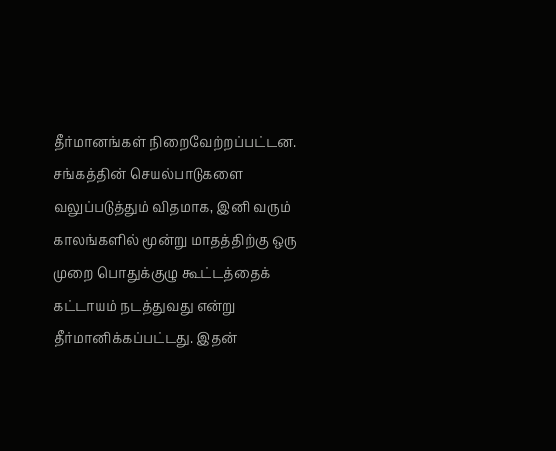தீர்மானங்கள் நிறைவேற்றப்பட்டன.
சங்கத்தின் செயல்பாடுகளை வலுப்படுத்தும் விதமாக, இனி வரும் காலங்களில் மூன்று மாதத்திற்கு ஒரு முறை பொதுக்குழு கூட்டத்தைக் கட்டாயம் நடத்துவது என்று தீர்மானிக்கப்பட்டது. இதன்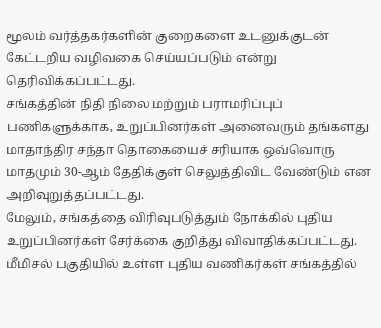மூலம் வர்த்தகர்களின் குறைகளை உடனுக்குடன் கேட்டறிய வழிவகை செய்யப்படும் என்று தெரிவிக்கப்பட்டது.
சங்கத்தின் நிதி நிலை மற்றும் பராமரிப்புப் பணிகளுக்காக, உறுப்பினர்கள் அனைவரும் தங்களது மாதாந்திர சந்தா தொகையைச் சரியாக ஒவ்வொரு மாதமும் 30-ஆம் தேதிக்குள் செலுத்திவிட வேண்டும் என அறிவுறுத்தப்பட்டது.
மேலும், சங்கத்தை விரிவுபடுத்தும் நோக்கில் புதிய உறுப்பினர்கள் சேர்க்கை குறித்து விவாதிக்கப்பட்டது. மீமிசல் பகுதியில் உள்ள புதிய வணிகர்கள் சங்கத்தில்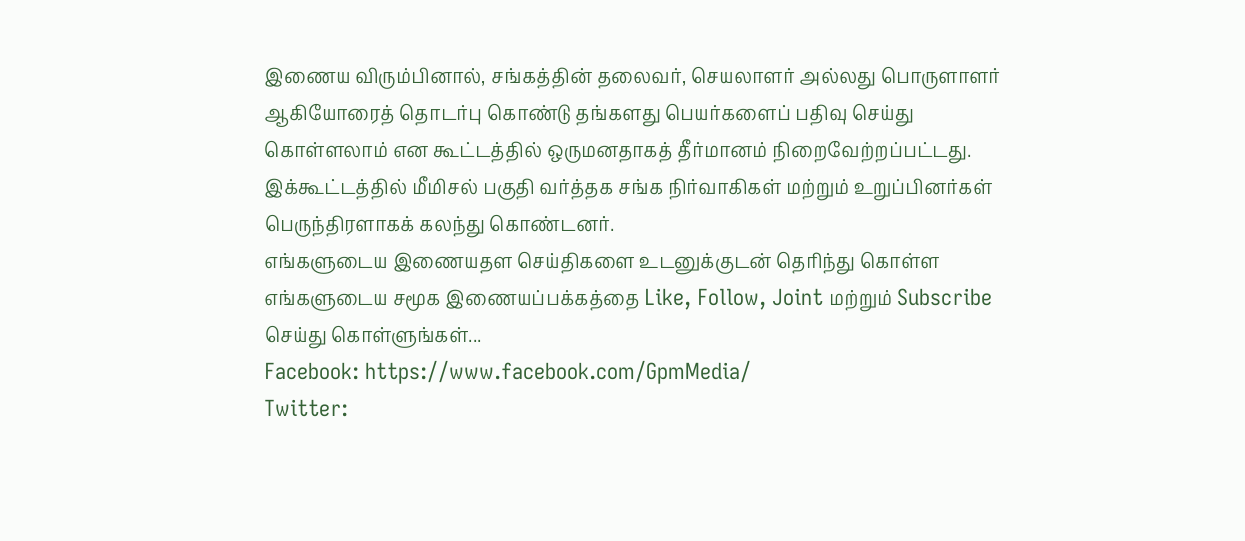இணைய விரும்பினால், சங்கத்தின் தலைவர், செயலாளர் அல்லது பொருளாளர் ஆகியோரைத் தொடர்பு கொண்டு தங்களது பெயர்களைப் பதிவு செய்து கொள்ளலாம் என கூட்டத்தில் ஒருமனதாகத் தீர்மானம் நிறைவேற்றப்பட்டது.
இக்கூட்டத்தில் மீமிசல் பகுதி வர்த்தக சங்க நிர்வாகிகள் மற்றும் உறுப்பினர்கள் பெருந்திரளாகக் கலந்து கொண்டனர்.
எங்களுடைய இணையதள செய்திகளை உடனுக்குடன் தெரிந்து கொள்ள எங்களுடைய சமூக இணையப்பக்கத்தை Like, Follow, Joint மற்றும் Subscribe செய்து கொள்ளுங்கள்...
Facebook: https://www.facebook.com/GpmMedia/
Twitter: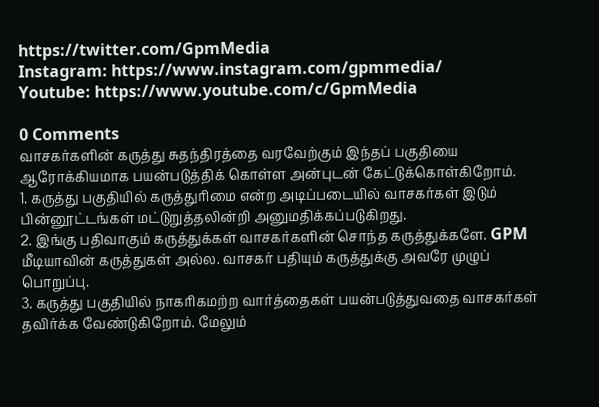https://twitter.com/GpmMedia
Instagram: https://www.instagram.com/gpmmedia/
Youtube: https://www.youtube.com/c/GpmMedia

0 Comments
வாசகர்களின் கருத்து சுதந்திரத்தை வரவேற்கும் இந்தப் பகுதியை ஆரோக்கியமாக பயன்படுத்திக் கொள்ள அன்புடன் கேட்டுக்கொள்கிறோம்.
1. கருத்து பகுதியில் கருத்துரிமை என்ற அடிப்படையில் வாசகர்கள் இடும் பின்னூட்டங்கள் மட்டுறுத்தலின்றி அனுமதிக்கப்படுகிறது.
2. இங்கு பதிவாகும் கருத்துக்கள் வாசகர்களின் சொந்த கருத்துக்களே. GPM மீடியாவின் கருத்துகள் அல்ல. வாசகர் பதியும் கருத்துக்கு அவரே முழுப் பொறுப்பு.
3. கருத்து பகுதியில் நாகரிகமற்ற வார்த்தைகள் பயன்படுத்துவதை வாசகர்கள் தவிர்க்க வேண்டுகிறோம். மேலும்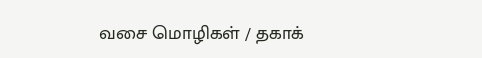வசை மொழிகள் / தகாக்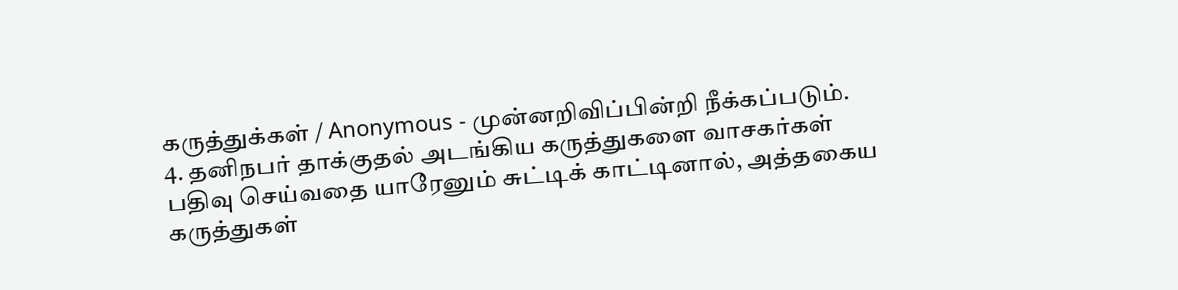கருத்துக்கள் / Anonymous - முன்னறிவிப்பின்றி நீக்கப்படும்.
4. தனிநபர் தாக்குதல் அடங்கிய கருத்துகளை வாசகர்கள் பதிவு செய்வதை யாரேனும் சுட்டிக் காட்டினால், அத்தகைய கருத்துகள்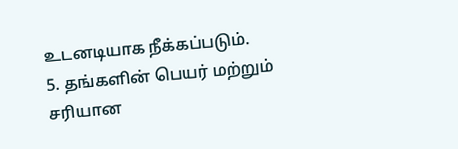உடனடியாக நீக்கப்படும்.
5. தங்களின் பெயர் மற்றும் சரியான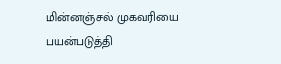மின்னஞ்சல் முகவரியை பயன்படுத்தி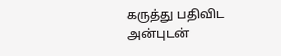கருத்து பதிவிட அன்புடன்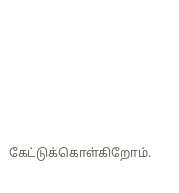கேட்டுக்கொள்கிறோம்.